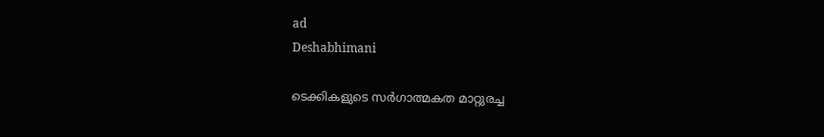ad
Deshabhimani

ടെക്കികളുടെ സർഗാത്മകത മാറ്റുരച്ച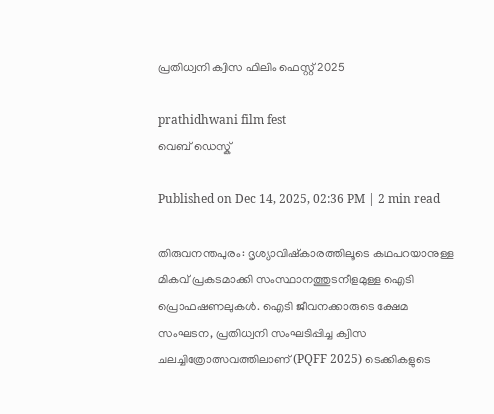പ്രതിധ്വനി ക്വിസ ഫിലിം ഫെസ്റ്റ് 2025

prathidhwani film fest
വെബ് ഡെസ്ക്

Published on Dec 14, 2025, 02:36 PM | 2 min read

തിരുവനന്തപുരം: ദൃശ്യാവിഷ്‌കാരത്തിലൂടെ കഥപറയാനുള്ള മികവ് പ്രകടമാക്കി സംസ്ഥാനത്തുടനീളമുള്ള ഐടി പ്രൊഫഷണലുകൾ. ഐടി ജീവനക്കാരുടെ ക്ഷേമ സംഘടന, പ്രതിധ്വനി സംഘടിപ്പിച്ച ക്വിസ ചലച്ചിത്രോത്സവത്തിലാണ് (PQFF 2025) ടെക്കികളുടെ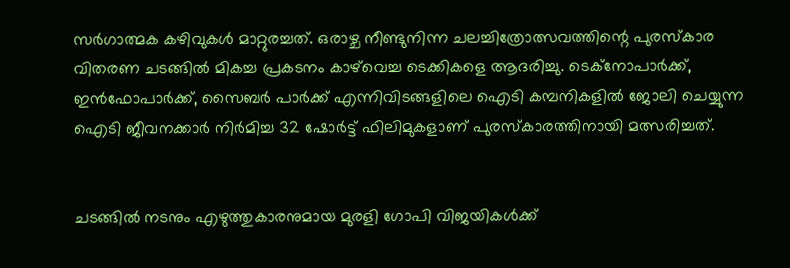സർഗാത്മക കഴിവുകൾ മാറ്റുരച്ചത്. ഒരാഴ്ച നീണ്ടുനിന്ന ചലച്ചിത്രോത്സവത്തിന്റെ പുരസ്‌കാര വിതരണ ചടങ്ങിൽ മികച്ച പ്രകടനം കാഴ്‌വെച്ച ടെക്കികളെ ആദരിച്ചു. ടെക്‌നോപാർക്ക്, ഇൻഫോപാർക്ക്, സൈബർ പാർക്ക് എന്നിവിടങ്ങളിലെ ഐടി കമ്പനികളിൽ ജോലി ചെയ്യുന്ന ഐടി ജീവനക്കാർ നിർമിച്ച 32 ഷോർട്ട് ഫിലിമുകളാണ് പുരസ്‌കാരത്തിനായി മത്സരിച്ചത്.


ചടങ്ങിൽ നടനും എഴുത്തുകാരനുമായ മുരളി ഗോപി വിജയികൾക്ക്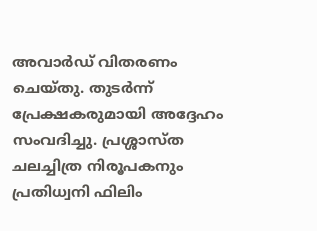അവാർഡ് വിതരണം ചെയ്തു. തുടർന്ന് പ്രേക്ഷകരുമായി അദ്ദേഹം സംവദിച്ചു. പ്രശ്ശാസ്ത ചലച്ചിത്ര നിരൂപകനും പ്രതിധ്വനി ഫിലിം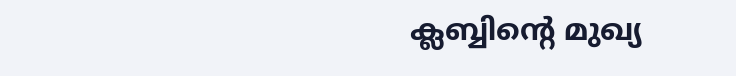ക്ലബ്ബിന്റെ മുഖ്യ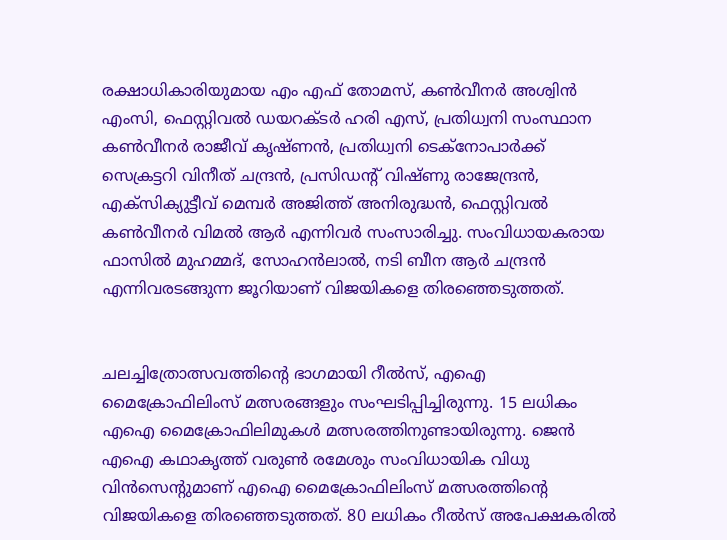രക്ഷാധികാരിയുമായ എം എഫ് തോമസ്, കൺവീനർ അശ്വിൻ എംസി, ഫെസ്റ്റിവൽ ഡയറക്ടർ ഹരി എസ്, പ്രതിധ്വനി സംസ്ഥാന കൺവീനർ രാജീവ് കൃഷ്ണൻ, പ്രതിധ്വനി ടെക്‌നോപാർക്ക് സെക്രട്ടറി വിനീത് ചന്ദ്രൻ, പ്രസിഡന്റ് വിഷ്ണു രാജേന്ദ്രൻ, എക്‌സിക്യുട്ടീവ് മെമ്പർ അജിത്ത് അനിരുദ്ധൻ, ഫെസ്റ്റിവൽ കൺവീനർ വിമൽ ആർ എന്നിവർ സംസാരിച്ചു. സംവിധായകരായ ഫാസിൽ മുഹമ്മദ്, സോഹൻലാൽ, നടി ബീന ആർ ചന്ദ്രൻ എന്നിവരടങ്ങുന്ന ജൂറിയാണ് വിജയികളെ തിരഞ്ഞെടുത്തത്.


ചലച്ചിത്രോത്സവത്തിന്റെ ഭാഗമായി റീൽസ്, എഐ മൈക്രോഫിലിംസ് മത്സരങ്ങളും സംഘടിപ്പിച്ചിരുന്നു. 15 ലധികം എഐ മൈക്രോഫിലിമുകൾ മത്സരത്തിനുണ്ടായിരുന്നു. ജെൻ എഐ കഥാകൃത്ത് വരുൺ രമേശും സംവിധായിക വിധു വിൻസെന്റുമാണ് എഐ മൈക്രോഫിലിംസ് മത്സരത്തിന്റെ വിജയികളെ തിരഞ്ഞെടുത്തത്. 80 ലധികം റീൽസ് അപേക്ഷകരിൽ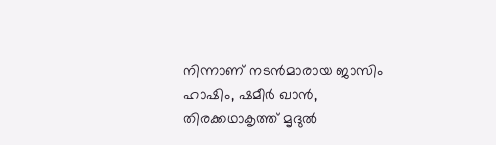നിന്നാണ് നടൻമാരായ ജാസിം ഹാഷിം, ഷമീർ ഖാൻ, തിരക്കഥാകൃത്ത് മൃദുൽ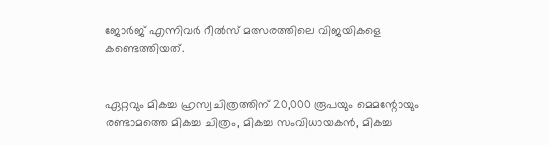ജോർജ് എന്നിവർ റീൽസ് മത്സരത്തിലെ വിജയികളെ കണ്ടെത്തിയത്.


ഏറ്റവും മികച്ച ഹ്രസ്വചിത്രത്തിന് 20,000 രൂപയും മെമന്റോയും രണ്ടാമത്തെ മികച്ച ചിത്രം, മികച്ച സംവിധായകൻ, മികച്ച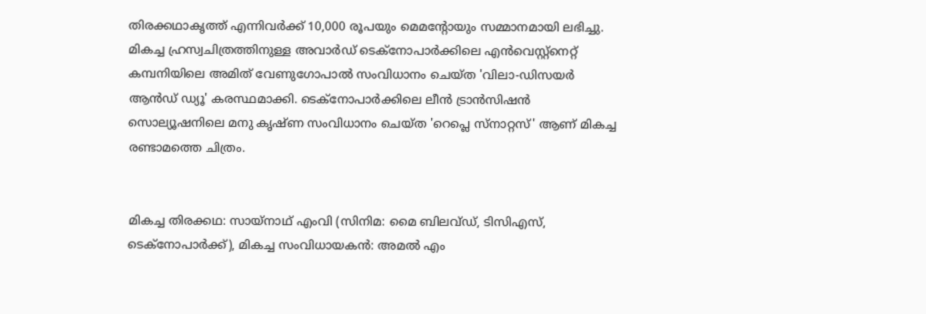തിരക്കഥാകൃത്ത് എന്നിവർക്ക് 10,000 രൂപയും മെമന്റോയും സമ്മാനമായി ലഭിച്ചു. മികച്ച ഹ്രസ്വചിത്രത്തിനുള്ള അവാർഡ് ടെക്‌നോപാർക്കിലെ എൻവെസ്റ്റ്‌നെറ്റ് കമ്പനിയിലെ അമിത് വേണുഗോപാൽ സംവിധാനം ചെയ്ത 'വിലാ-ഡിസയർ ആൻഡ് ഡ്യൂ' കരസ്ഥമാക്കി. ടെക്‌നോപാർക്കിലെ ലീൻ ട്രാൻസിഷൻ സൊല്യൂഷനിലെ മനു കൃഷ്ണ സംവിധാനം ചെയ്ത 'റെപ്ലെ സ്‌നാറ്റസ്' ആണ് മികച്ച രണ്ടാമത്തെ ചിത്രം.


മികച്ച തിരക്കഥ: സായ്‌നാഥ് എംവി (സിനിമ: മൈ ബിലവ്ഡ്, ടിസിഎസ്, ടെക്‌നോപാർക്ക്), മികച്ച സംവിധായകൻ: അമൽ എം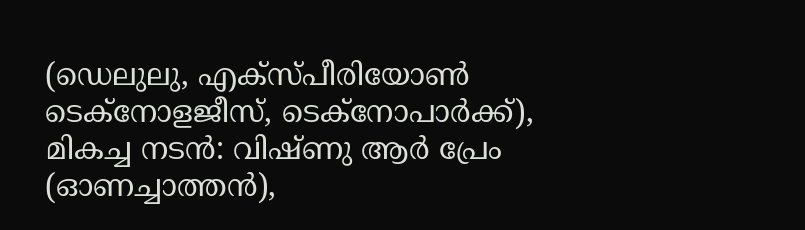(ഡെലുലു, എക്‌സ്പീരിയോൺ ടെക്‌നോളജീസ്, ടെക്‌നോപാർക്ക്), മികച്ച നടൻ: വിഷ്ണു ആർ പ്രേം (ഓണച്ചാത്തൻ),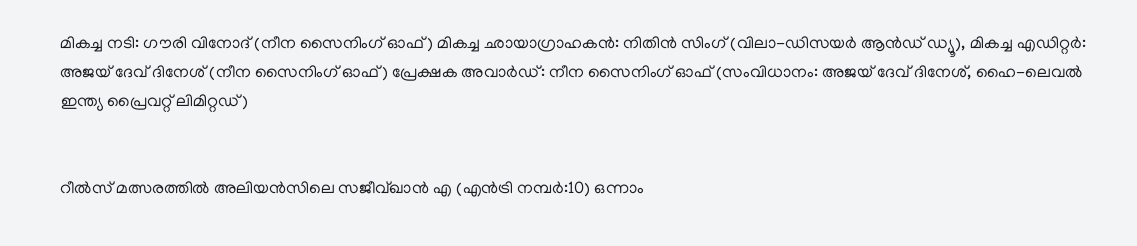മികച്ച നടി: ഗൗരി വിനോദ് (നീന സൈനിംഗ് ഓഫ്) മികച്ച ഛായാഗ്രാഹകൻ: നിതിൻ സിംഗ് (വിലാ-ഡിസയർ ആൻഡ് ഡ്യൂ), മികച്ച എഡിറ്റർ: അജയ് ദേവ് ദിനേശ് (നീന സൈനിംഗ് ഓഫ്) പ്രേക്ഷക അവാർഡ്: നീന സൈനിംഗ് ഓഫ് (സംവിധാനം: അജയ് ദേവ് ദിനേശ്, ഹൈ-ലെവൽ ഇന്ത്യ പ്രൈവറ്റ് ലിമിറ്റഡ്)


റീൽസ് മത്സരത്തിൽ അലിയൻസിലെ സജീവ്ഖാൻ എ (എൻട്രി നമ്പർ:10) ഒന്നാം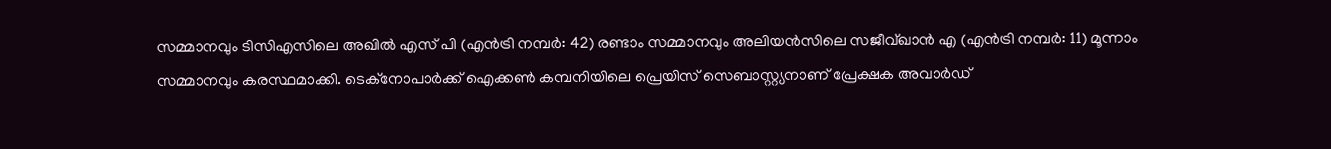സമ്മാനവും ടിസിഎസിലെ അഖിൽ എസ് പി (എൻട്രി നമ്പർ: 42) രണ്ടാം സമ്മാനവും അലിയൻസിലെ സജീവ്ഖാൻ എ (എൻട്രി നമ്പർ: 11) മൂന്നാം സമ്മാനവും കരസ്ഥമാക്കി. ടെക്‌നോപാർക്ക് ഐക്കൺ കമ്പനിയിലെ പ്രെയിസ് സെബാസ്റ്റ്യനാണ് പ്രേക്ഷക അവാർഡ്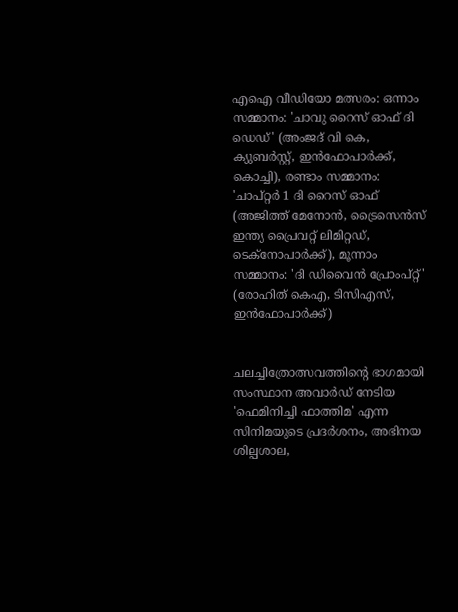എഐ വീഡിയോ മത്സരം: ഒന്നാം സമ്മാനം: 'ചാവു റൈസ് ഓഫ് ദി ഡെഡ്' (അംജദ് വി കെ, ക്യുബർസ്റ്റ്, ഇൻഫോപാർക്ക്, കൊച്ചി), രണ്ടാം സമ്മാനം: 'ചാപ്റ്റർ 1 ദി റൈസ് ഓഫ് (അജിത്ത് മേനോൻ, ട്രൈസെൻസ് ഇന്ത്യ പ്രൈവറ്റ് ലിമിറ്റഡ്, ടെക്‌നോപാർക്ക്), മൂന്നാം സമ്മാനം: 'ദി ഡിവൈൻ പ്രോംപ്റ്റ്' (രോഹിത് കെഎ, ടിസിഎസ്, ഇൻഫോപാർക്ക്)


ചലച്ചിത്രോത്സവത്തിന്റെ ഭാഗമായി സംസ്ഥാന അവാർഡ് നേടിയ 'ഫെമിനിച്ചി ഫാത്തിമ' എന്ന സിനിമയുടെ പ്രദർശനം, അഭിനയ ശില്പശാല,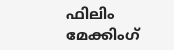ഫിലിം മേക്കിംഗ്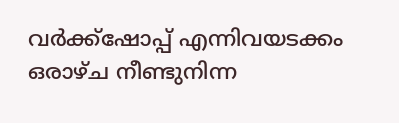വർക്ക്‌ഷോപ്പ് എന്നിവയടക്കം ഒരാഴ്ച നീണ്ടുനിന്ന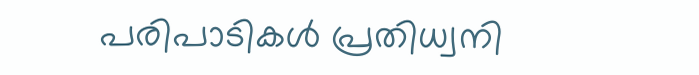പരിപാടികൾ പ്രതിധ്വനി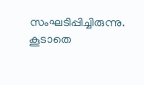സംഘടിപ്പിച്ചിരുന്നു. കൂടാതെ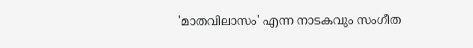'മാതവിലാസം' എന്ന നാടകവും സംഗീത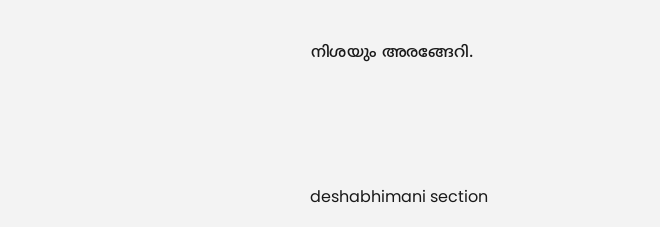നിശയും അരങ്ങേറി.




deshabhimani section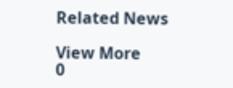Related News

View More
0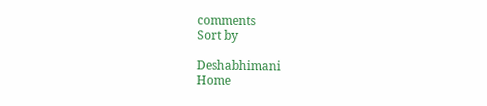comments
Sort by

Deshabhimani
Home